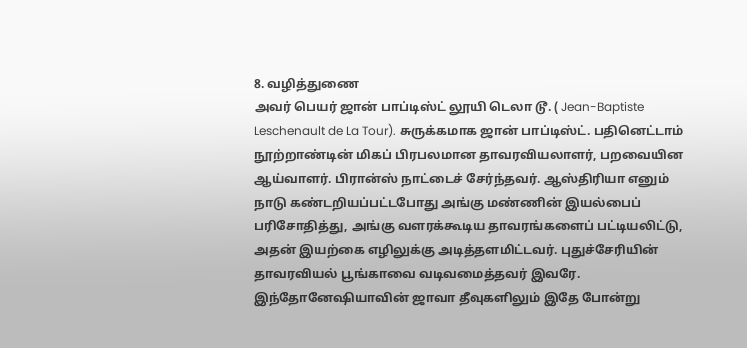8. வழித்துணை
அவர் பெயர் ஜான் பாப்டிஸ்ட் லூயி டெலா டூ. ( Jean-Baptiste Leschenault de La Tour). சுருக்கமாக ஜான் பாப்டிஸ்ட். பதினெட்டாம் நூற்றாண்டின் மிகப் பிரபலமான தாவரவியலாளர், பறவையின ஆய்வாளர். பிரான்ஸ் நாட்டைச் சேர்ந்தவர். ஆஸ்திரியா எனும் நாடு கண்டறியப்பட்டபோது அங்கு மண்ணின் இயல்பைப் பரிசோதித்து, அங்கு வளரக்கூடிய தாவரங்களைப் பட்டியலிட்டு, அதன் இயற்கை எழிலுக்கு அடித்தளமிட்டவர். புதுச்சேரியின் தாவரவியல் பூங்காவை வடிவமைத்தவர் இவரே. இந்தோனேஷியாவின் ஜாவா தீவுகளிலும் இதே போன்று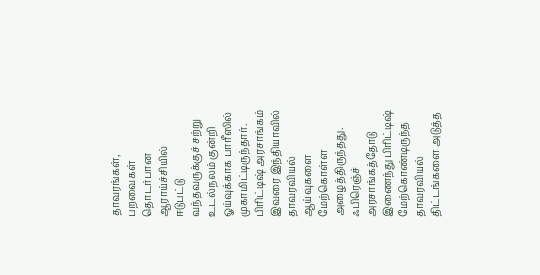தாவரங்கள், பறவைகள் தொடர்பான ஆராய்ச்சியில் ஈடுபட்டு வந்தவருக்குச் சற்று உடல்நலம் குன்றி ஓய்வுக்காக பாரீஸில் முகாமிட்டிருந்தார்.
பிரிட்டிஷ் அரசாங்கம் இவரை இந்தியாவில் தாவரவியல் ஆய்வுகளை மேற்கொள்ள அழைத்திருந்தது. ஃபிரெஞ்ச் அரசாங்கத்தோடு இணைந்து பிரிட்டிஷ் மேற்கொண்டிருந்த தாவரவியல் திட்டங்களை அடுத்த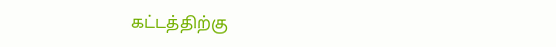கட்டத்திற்கு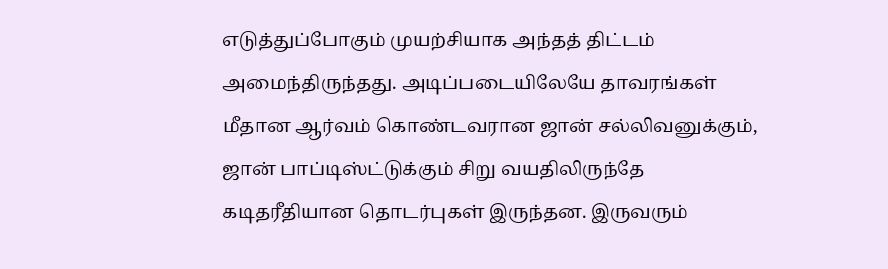எடுத்துப்போகும் முயற்சியாக அந்தத் திட்டம் அமைந்திருந்தது. அடிப்படையிலேயே தாவரங்கள் மீதான ஆர்வம் கொண்டவரான ஜான் சல்லிவனுக்கும், ஜான் பாப்டிஸ்ட்டுக்கும் சிறு வயதிலிருந்தே கடிதரீதியான தொடர்புகள் இருந்தன. இருவரும்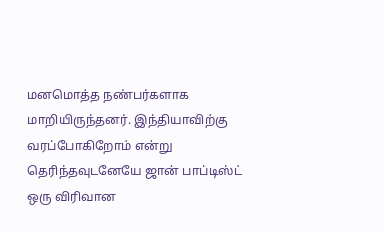மனமொத்த நண்பர்களாக மாறியிருந்தனர். இந்தியாவிற்கு வரப்போகிறோம் என்று தெரிந்தவுடனேயே ஜான் பாப்டிஸ்ட் ஒரு விரிவான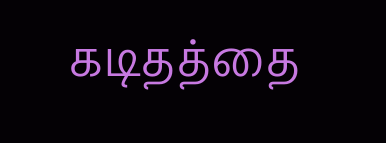கடிதத்தை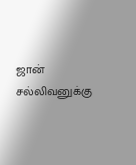ஜான் சல்லிவனுக்கு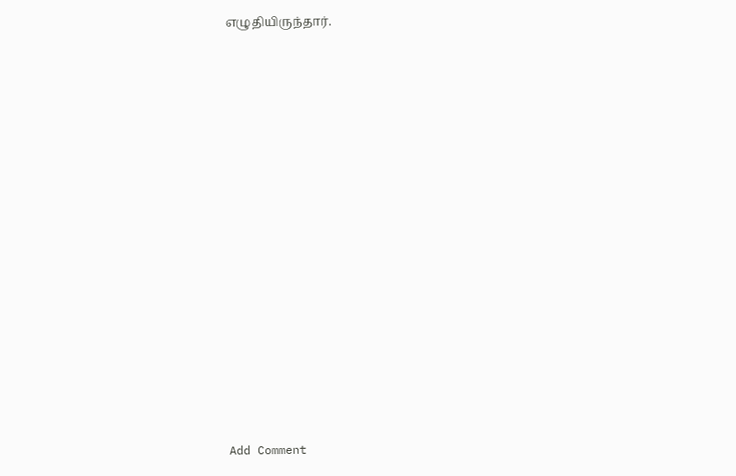எழுதியிருந்தார்.















Add Comment